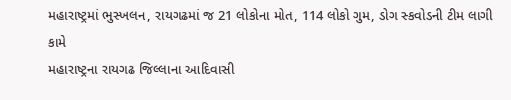મહારાષ્ટ્રમાં ભુસ્ખલન, રાયગઢમાં જ 21 લોકોના મોત, 114 લોકો ગુમ, ડોગ સ્કવોડની ટીમ લાગી કામે
મહારાષ્ટ્રના રાયગઢ જિલ્લાના આદિવાસી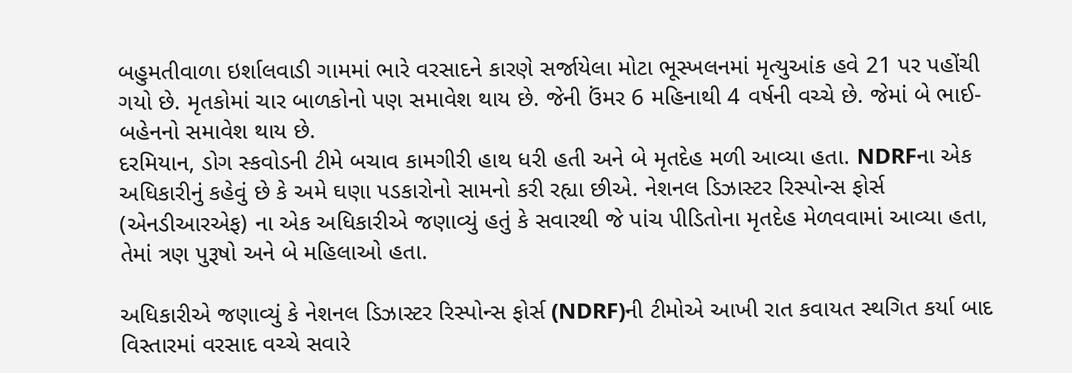બહુમતીવાળા ઇર્શાલવાડી ગામમાં ભારે વરસાદને કારણે સર્જાયેલા મોટા ભૂસ્ખલનમાં મૃત્યુઆંક હવે 21 પર પહોંચી ગયો છે. મૃતકોમાં ચાર બાળકોનો પણ સમાવેશ થાય છે. જેની ઉંમર 6 મહિનાથી 4 વર્ષની વચ્ચે છે. જેમાં બે ભાઈ-બહેનનો સમાવેશ થાય છે.
દરમિયાન, ડોગ સ્કવોડની ટીમે બચાવ કામગીરી હાથ ધરી હતી અને બે મૃતદેહ મળી આવ્યા હતા. NDRFના એક અધિકારીનું કહેવું છે કે અમે ઘણા પડકારોનો સામનો કરી રહ્યા છીએ. નેશનલ ડિઝાસ્ટર રિસ્પોન્સ ફોર્સ (એનડીઆરએફ) ના એક અધિકારીએ જણાવ્યું હતું કે સવારથી જે પાંચ પીડિતોના મૃતદેહ મેળવવામાં આવ્યા હતા, તેમાં ત્રણ પુરૂષો અને બે મહિલાઓ હતા.

અધિકારીએ જણાવ્યું કે નેશનલ ડિઝાસ્ટર રિસ્પોન્સ ફોર્સ (NDRF)ની ટીમોએ આખી રાત કવાયત સ્થગિત કર્યા બાદ વિસ્તારમાં વરસાદ વચ્ચે સવારે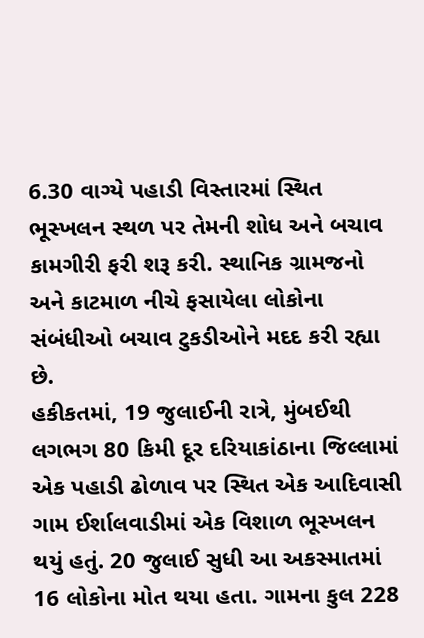6.30 વાગ્યે પહાડી વિસ્તારમાં સ્થિત ભૂસ્ખલન સ્થળ પર તેમની શોધ અને બચાવ કામગીરી ફરી શરૂ કરી. સ્થાનિક ગ્રામજનો અને કાટમાળ નીચે ફસાયેલા લોકોના સંબંધીઓ બચાવ ટુકડીઓને મદદ કરી રહ્યા છે.
હકીકતમાં, 19 જુલાઈની રાત્રે, મુંબઈથી લગભગ 80 કિમી દૂર દરિયાકાંઠાના જિલ્લામાં એક પહાડી ઢોળાવ પર સ્થિત એક આદિવાસી ગામ ઈર્શાલવાડીમાં એક વિશાળ ભૂસ્ખલન થયું હતું. 20 જુલાઈ સુધી આ અકસ્માતમાં 16 લોકોના મોત થયા હતા. ગામના કુલ 228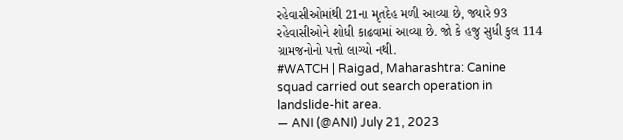રહેવાસીઓમાંથી 21ના મૃતદેહ મળી આવ્યા છે, જ્યારે 93 રહેવાસીઓને શોધી કાઢવામાં આવ્યા છે. જો કે હજુ સુધી કુલ 114 ગ્રામજનોનો પત્તો લાગ્યો નથી.
#WATCH | Raigad, Maharashtra: Canine squad carried out search operation in landslide-hit area.
— ANI (@ANI) July 21, 2023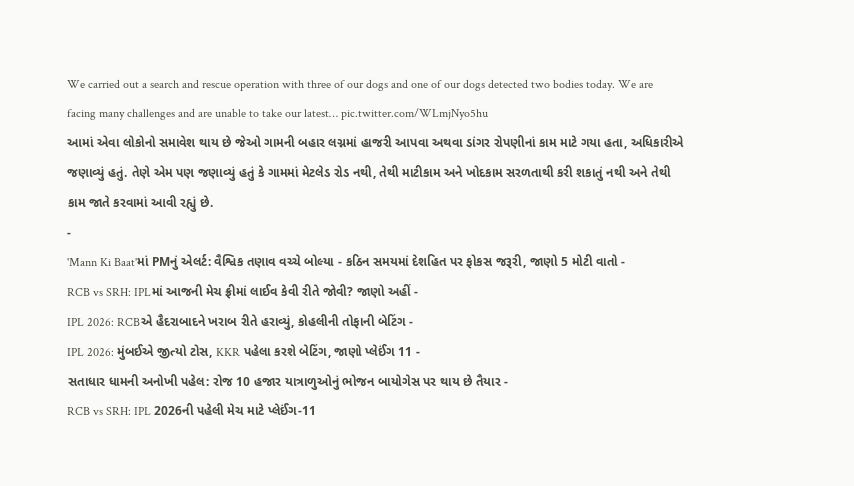We carried out a search and rescue operation with three of our dogs and one of our dogs detected two bodies today. We are facing many challenges and are unable to take our latest… pic.twitter.com/WLmjNyo5hu
આમાં એવા લોકોનો સમાવેશ થાય છે જેઓ ગામની બહાર લગ્નમાં હાજરી આપવા અથવા ડાંગર રોપણીનાં કામ માટે ગયા હતા, અધિકારીએ જણાવ્યું હતું. તેણે એમ પણ જણાવ્યું હતું કે ગામમાં મેટલેડ રોડ નથી, તેથી માટીકામ અને ખોદકામ સરળતાથી કરી શકાતું નથી અને તેથી કામ જાતે કરવામાં આવી રહ્યું છે.
-
'Mann Ki Baat'માં PMનું એલર્ટ: વૈશ્વિક તણાવ વચ્ચે બોલ્યા - કઠિન સમયમાં દેશહિત પર ફોકસ જરૂરી, જાણો 5 મોટી વાતો -
RCB vs SRH: IPLમાં આજની મેચ ફ્રીમાં લાઈવ કેવી રીતે જોવી? જાણો અહીં -
IPL 2026: RCBએ હૈદરાબાદને ખરાબ રીતે હરાવ્યું, કોહલીની તોફાની બેટિંગ -
IPL 2026: મુંબઈએ જીત્યો ટોસ, KKR પહેલા કરશે બેટિંગ, જાણો પ્લેઈંગ 11 -
સતાધાર ધામની અનોખી પહેલ: રોજ 10 હજાર યાત્રાળુઓનું ભોજન બાયોગેસ પર થાય છે તૈયાર -
RCB vs SRH: IPL 2026ની પહેલી મેચ માટે પ્લેઈંગ-11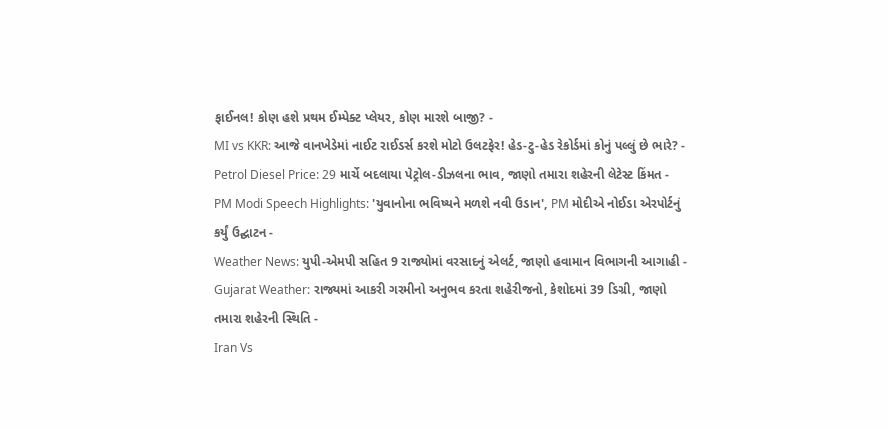ફાઈનલ! કોણ હશે પ્રથમ ઈમ્પેક્ટ પ્લેયર, કોણ મારશે બાજી? -
MI vs KKR: આજે વાનખેડેમાં નાઈટ રાઈડર્સ કરશે મોટો ઉલટફેર! હેડ-ટુ-હેડ રેકોર્ડમાં કોનું પલ્લું છે ભારે? -
Petrol Diesel Price: 29 માર્ચે બદલાયા પેટ્રોલ-ડીઝલના ભાવ, જાણો તમારા શહેરની લેટેસ્ટ કિંમત -
PM Modi Speech Highlights: 'યુવાનોના ભવિષ્યને મળશે નવી ઉડાન', PM મોદીએ નોઈડા એરપોર્ટનું કર્યું ઉદ્ઘાટન -
Weather News: યુપી-એમપી સહિત 9 રાજ્યોમાં વરસાદનું એલર્ટ, જાણો હવામાન વિભાગની આગાહી -
Gujarat Weather: રાજ્યમાં આકરી ગરમીનો અનુભવ કરતા શહેરીજનો, કેશોદમાં 39 ડિગ્રી, જાણો તમારા શહેરની સ્થિતિ -
Iran Vs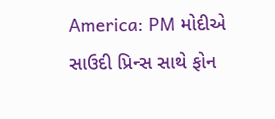America: PM મોદીએ સાઉદી પ્રિન્સ સાથે ફોન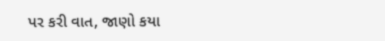પર કરી વાત, જાણો કયા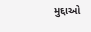મુદ્દાઓ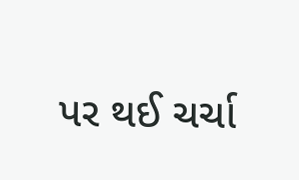પર થઈ ચર્ચા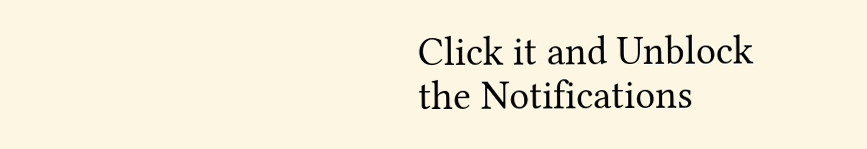Click it and Unblock the Notifications